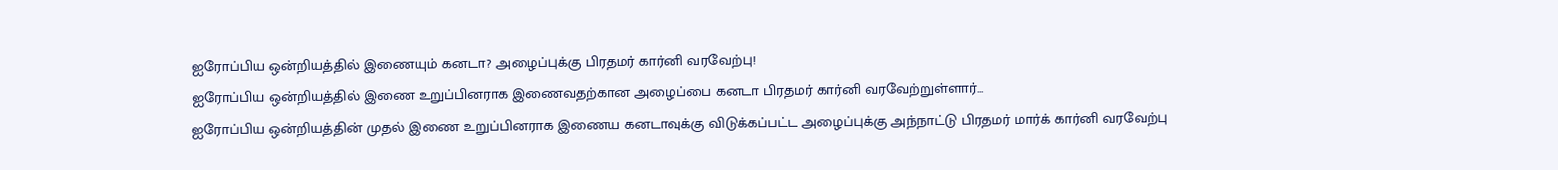ஐரோப்பிய ஒன்றியத்தில் இணையும் கனடா? அழைப்புக்கு பிரதமர் கார்னி வரவேற்பு!
ஐரோப்பிய ஒன்றியத்தில் இணை உறுப்பினராக இணைவதற்கான அழைப்பை கனடா பிரதமர் கார்னி வரவேற்றுள்ளார்...
ஐரோப்பிய ஒன்றியத்தின் முதல் இணை உறுப்பினராக இணைய கனடாவுக்கு விடுக்கப்பட்ட அழைப்புக்கு அந்நாட்டு பிரதமர் மார்க் கார்னி வரவேற்பு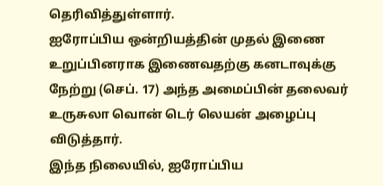தெரிவித்துள்ளார்.
ஐரோப்பிய ஒன்றியத்தின் முதல் இணை உறுப்பினராக இணைவதற்கு கனடாவுக்கு நேற்று (செப். 17) அந்த அமைப்பின் தலைவர் உருசுலா வொன் டெர் லெயன் அழைப்பு விடுத்தார்.
இந்த நிலையில், ஐரோப்பிய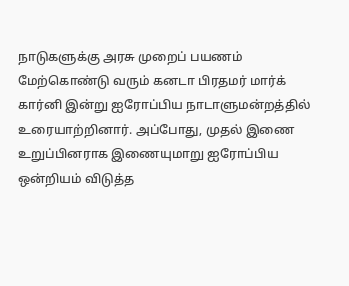நாடுகளுக்கு அரசு முறைப் பயணம் மேற்கொண்டு வரும் கனடா பிரதமர் மார்க் கார்னி இன்று ஐரோப்பிய நாடாளுமன்றத்தில் உரையாற்றினார். அப்போது, முதல் இணை உறுப்பினராக இணையுமாறு ஐரோப்பிய ஒன்றியம் விடுத்த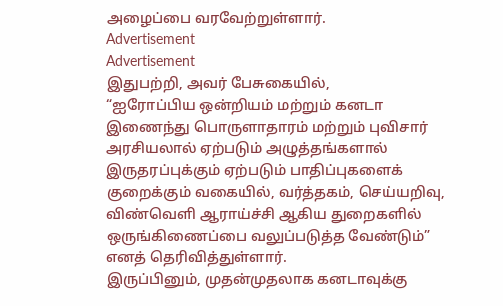அழைப்பை வரவேற்றுள்ளார்.
Advertisement
Advertisement
இதுபற்றி, அவர் பேசுகையில்,
“ஐரோப்பிய ஒன்றியம் மற்றும் கனடா இணைந்து பொருளாதாரம் மற்றும் புவிசார் அரசியலால் ஏற்படும் அழுத்தங்களால் இருதரப்புக்கும் ஏற்படும் பாதிப்புகளைக் குறைக்கும் வகையில், வர்த்தகம், செய்யறிவு, விண்வெளி ஆராய்ச்சி ஆகிய துறைகளில் ஒருங்கிணைப்பை வலுப்படுத்த வேண்டும்” எனத் தெரிவித்துள்ளார்.
இருப்பினும், முதன்முதலாக கனடாவுக்கு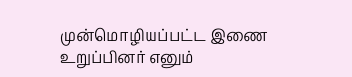முன்மொழியப்பட்ட இணை உறுப்பினர் எனும்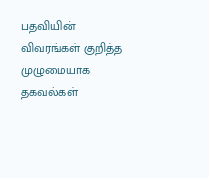பதவியின் விவரங்கள் குறித்த முழுமையாக தகவல்கள்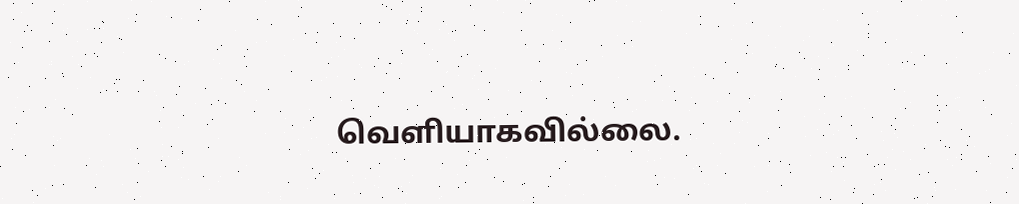வெளியாகவில்லை.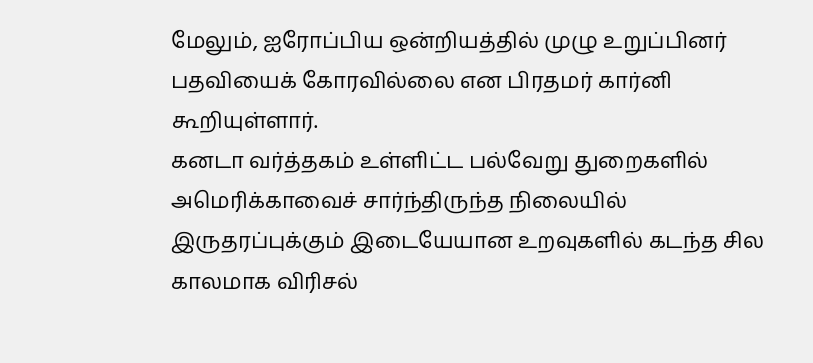மேலும், ஐரோப்பிய ஒன்றியத்தில் முழு உறுப்பினர் பதவியைக் கோரவில்லை என பிரதமர் கார்னி கூறியுள்ளார்.
கனடா வர்த்தகம் உள்ளிட்ட பல்வேறு துறைகளில் அமெரிக்காவைச் சார்ந்திருந்த நிலையில் இருதரப்புக்கும் இடையேயான உறவுகளில் கடந்த சில காலமாக விரிசல்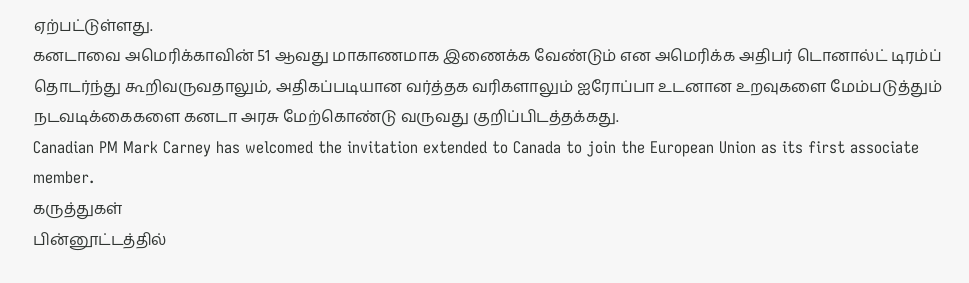ஏற்பட்டுள்ளது.
கனடாவை அமெரிக்காவின் 51 ஆவது மாகாணமாக இணைக்க வேண்டும் என அமெரிக்க அதிபர் டொனால்ட் டிரம்ப் தொடர்ந்து கூறிவருவதாலும், அதிகப்படியான வர்த்தக வரிகளாலும் ஐரோப்பா உடனான உறவுகளை மேம்படுத்தும் நடவடிக்கைகளை கனடா அரசு மேற்கொண்டு வருவது குறிப்பிடத்தக்கது.
Canadian PM Mark Carney has welcomed the invitation extended to Canada to join the European Union as its first associate member.
கருத்துகள்
பின்னூட்டத்தில்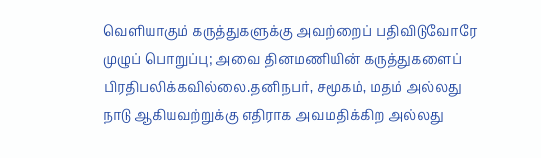வெளியாகும் கருத்துகளுக்கு அவற்றைப் பதிவிடுவோரே முழுப் பொறுப்பு; அவை தினமணியின் கருத்துகளைப் பிரதிபலிக்கவில்லை.தனிநபர், சமூகம், மதம் அல்லது நாடு ஆகியவற்றுக்கு எதிராக அவமதிக்கிற அல்லது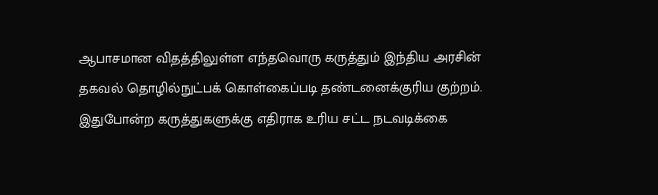ஆபாசமான விதத்திலுள்ள எந்தவொரு கருத்தும் இந்திய அரசின் தகவல் தொழில்நுட்பக் கொள்கைப்படி தண்டனைக்குரிய குற்றம். இதுபோன்ற கருத்துகளுக்கு எதிராக உரிய சட்ட நடவடிக்கை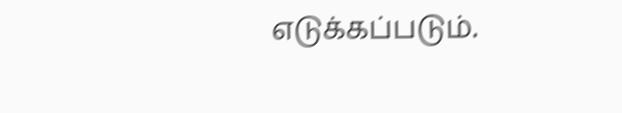எடுக்கப்படும்.